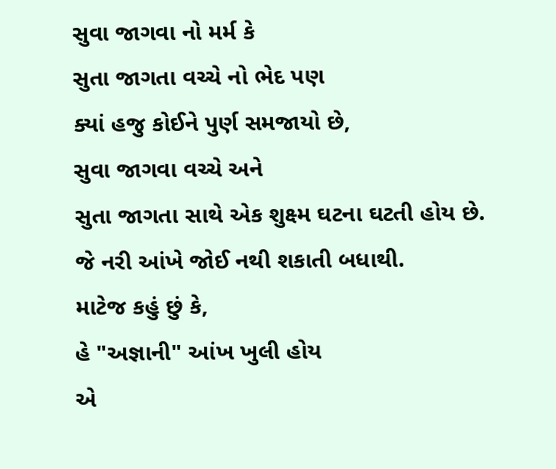સુવા જાગવા નો મર્મ કે
સુતા જાગતા વચ્ચે નો ભેદ પણ
ક્યાં હજુ કોઈને પુર્ણ સમજાયો છે,
સુવા જાગવા વચ્ચે અને
સુતા જાગતા સાથે એક શુક્ષ્મ ઘટના ઘટતી હોય છે.
જે નરી આંખે જોઈ નથી શકાતી બધાથી.
માટેજ કહું છું કે,
હે "અજ્ઞાની" આંખ ખુલી હોય
એ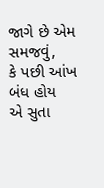જાગે છે એમ સમજવું,
કે પછી આંખ બંધ હોય
એ સુતા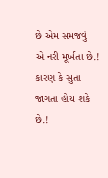છે એમ સમજવું
એ નરી મૂર્ખતા છે.!
કારણ કે સુતા જાગતા હોય શકે છે.!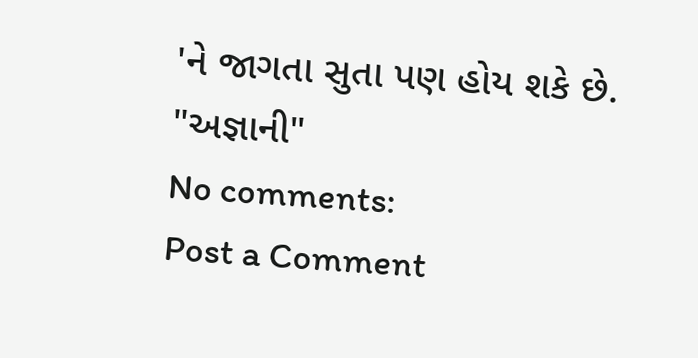'ને જાગતા સુતા પણ હોય શકે છે.
"અજ્ઞાની"
No comments:
Post a Comment